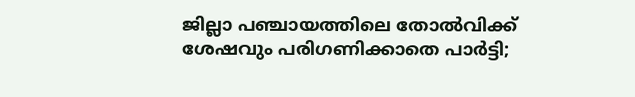ജില്ലാ പഞ്ചായത്തിലെ തോല്‍വിക്ക് ശേഷവും പരിഗണിക്കാതെ പാര്‍ട്ടി;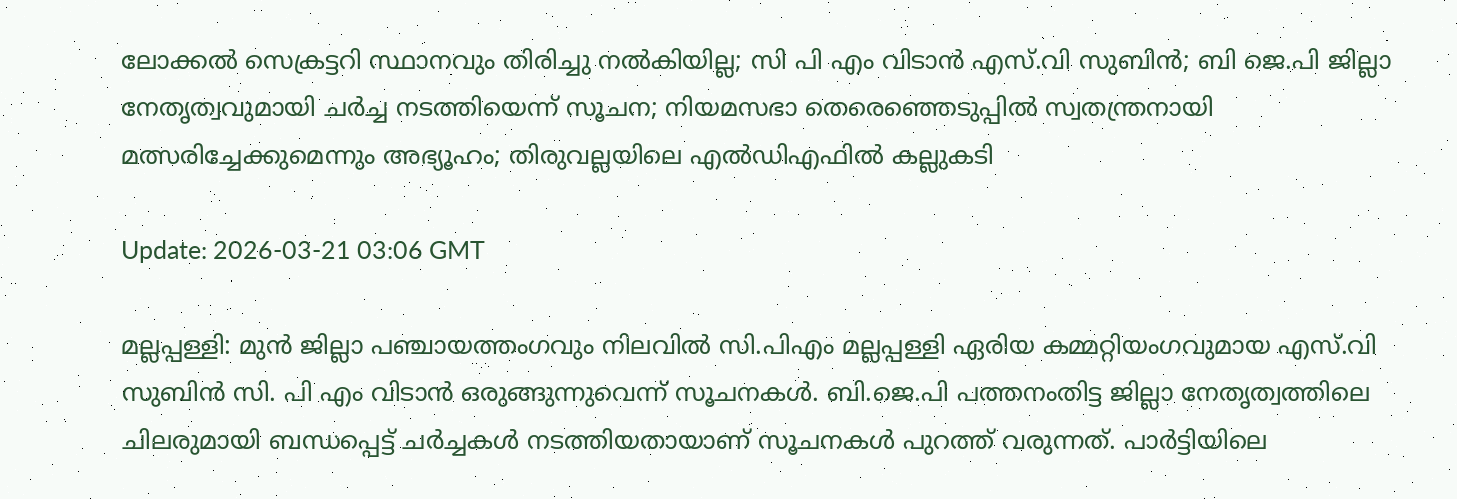ലോക്കല്‍ സെക്രട്ടറി സ്ഥാനവും തിരിച്ചു നല്‍കിയില്ല; സി പി എം വിടാന്‍ എസ്.വി സുബിന്‍; ബി ജെ.പി ജില്ലാ നേതൃത്വവുമായി ചര്‍ച്ച നടത്തിയെന്ന് സൂചന; നിയമസഭാ തെരെഞ്ഞെടുപ്പില്‍ സ്വതന്ത്രനായി മത്സരിച്ചേക്കുമെന്നും അഭ്യൂഹം; തിരുവല്ലയിലെ എല്‍ഡിഎഫില്‍ കല്ലുകടി

Update: 2026-03-21 03:06 GMT

മല്ലപ്പള്ളി: മുന്‍ ജില്ലാ പഞ്ചായത്തംഗവും നിലവില്‍ സി.പിഎം മല്ലപ്പള്ളി ഏരിയ കമ്മറ്റിയംഗവുമായ എസ്.വി സുബിന്‍ സി. പി എം വിടാന്‍ ഒരുങ്ങുന്നുവെന്ന് സൂചനകള്‍. ബി.ജെ.പി പത്തനംതിട്ട ജില്ലാ നേതൃത്വത്തിലെ ചിലരുമായി ബന്ധപ്പെട്ട് ചര്‍ച്ചകള്‍ നടത്തിയതായാണ് സൂചനകള്‍ പുറത്ത് വരുന്നത്. പാര്‍ട്ടിയിലെ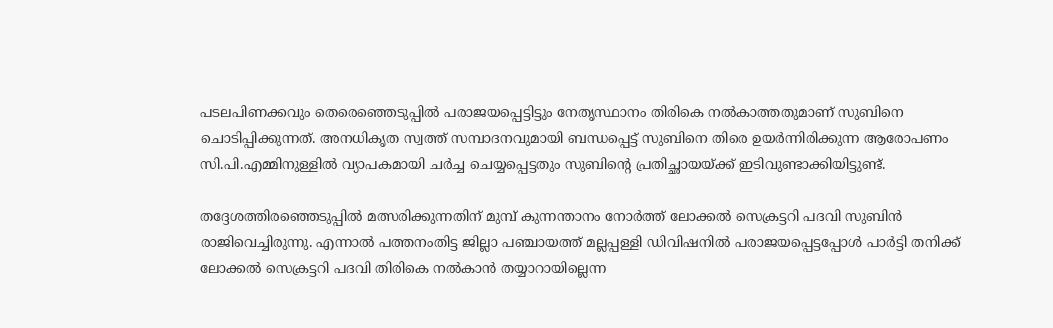പടലപിണക്കവും തെരെഞ്ഞെടുപ്പില്‍ പരാജയപ്പെട്ടിട്ടും നേതൃസ്ഥാനം തിരികെ നല്‍കാത്തതുമാണ് സുബിനെ ചൊടിപ്പിക്കുന്നത്. അനധികൃത സ്വത്ത് സമ്പാദനവുമായി ബന്ധപ്പെട്ട് സുബിനെ തിരെ ഉയര്‍ന്നിരിക്കുന്ന ആരോപണം സി.പി.എമ്മിനുള്ളില്‍ വ്യാപകമായി ചര്‍ച്ച ചെയ്യപ്പെട്ടതും സുബിന്റെ പ്രതിച്ഛായയ്ക്ക് ഇടിവുണ്ടാക്കിയിട്ടുണ്ട്.

തദ്ദേശത്തിരഞ്ഞെടുപ്പില്‍ മത്സരിക്കുന്നതിന് മുമ്പ് കുന്നന്താനം നോര്‍ത്ത് ലോക്കല്‍ സെക്രട്ടറി പദവി സുബിന്‍ രാജിവെച്ചിരുന്നു. എന്നാല്‍ പത്തനംതിട്ട ജില്ലാ പഞ്ചായത്ത് മല്ലപ്പള്ളി ഡിവിഷനില്‍ പരാജയപ്പെട്ടപ്പോള്‍ പാര്‍ട്ടി തനിക്ക് ലോക്കല്‍ സെക്രട്ടറി പദവി തിരികെ നല്‍കാന്‍ തയ്യാറായില്ലെന്ന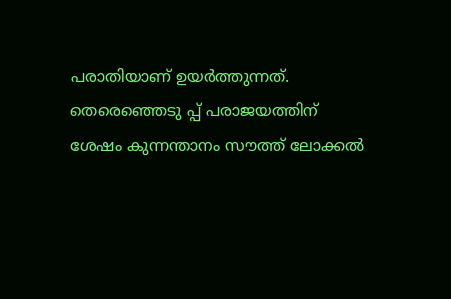പരാതിയാണ് ഉയര്‍ത്തുന്നത്. തെരെഞ്ഞെടു പ്പ് പരാജയത്തിന് ശേഷം കുന്നന്താനം സൗത്ത് ലോക്കല്‍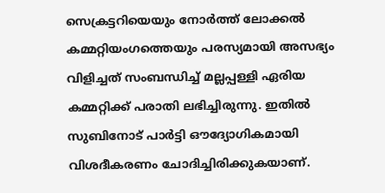സെക്രട്ടറിയെയും നോര്‍ത്ത് ലോക്കല്‍ കമ്മറ്റിയംഗത്തെയും പരസ്യമായി അസഭ്യം വിളിച്ചത് സംബന്ധിച്ച് മല്ലപ്പള്ളി ഏരിയ കമ്മറ്റിക്ക് പരാതി ലഭിച്ചിരുന്നു. ഇതില്‍ സുബിനോട് പാര്‍ട്ടി ഔദ്യോഗികമായി വിശദീകരണം ചോദിച്ചിരിക്കുകയാണ്.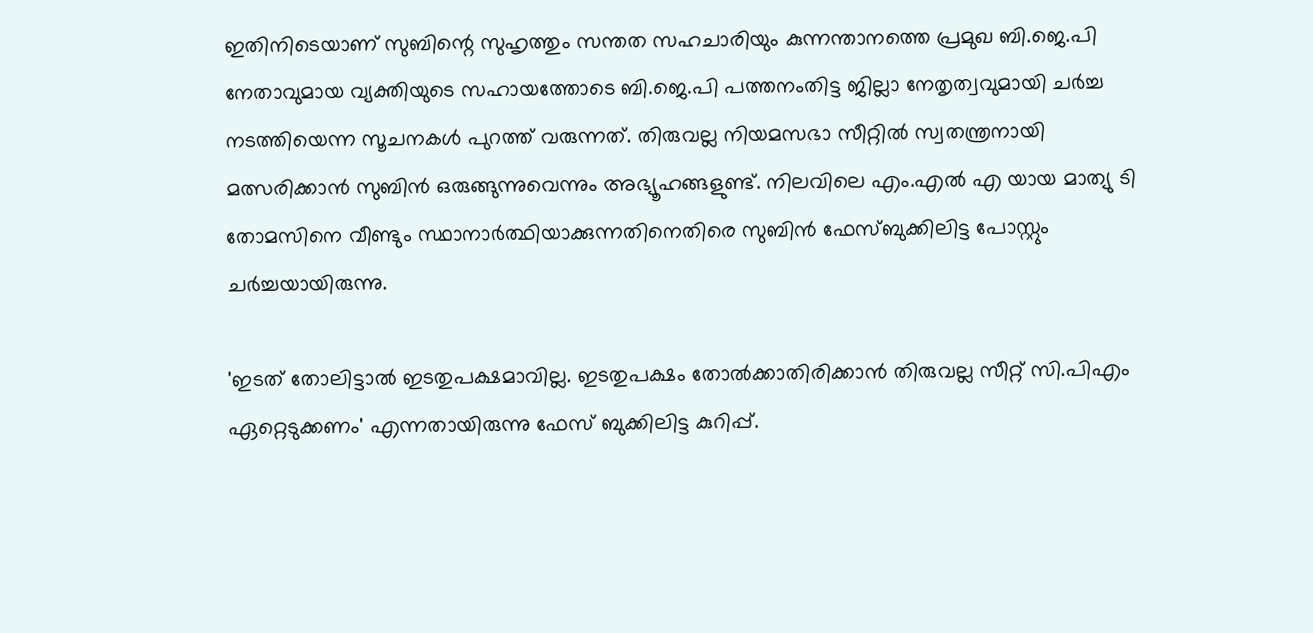ഇതിനിടെയാണ് സുബിന്റെ സുഹൃത്തും സന്തത സഹചാരിയും കുന്നന്താനത്തെ പ്രമുഖ ബി.ജെ.പി നേതാവുമായ വ്യക്തിയുടെ സഹായത്തോടെ ബി.ജെ.പി പത്തനംതിട്ട ജില്ലാ നേതൃത്വവുമായി ചര്‍ച്ച നടത്തിയെന്ന സൂചനകള്‍ പുറത്ത് വരുന്നത്. തിരുവല്ല നിയമസഭാ സീറ്റില്‍ സ്വതന്ത്രനായി മത്സരിക്കാന്‍ സുബിന്‍ ഒരുങ്ങുന്നുവെന്നും അഭ്യൂഹങ്ങളുണ്ട്. നിലവിലെ എം.എല്‍ എ യായ മാത്യു ടി തോമസിനെ വീണ്ടും സ്ഥാനാര്‍ത്ഥിയാക്കുന്നതിനെതിരെ സുബിന്‍ ഫേസ്ബുക്കിലിട്ട പോസ്റ്റും ചര്‍ച്ചയായിരുന്നു.

'ഇടത് തോലിട്ടാല്‍ ഇടതുപക്ഷമാവില്ല. ഇടതുപക്ഷം തോല്‍ക്കാതിരിക്കാന്‍ തിരുവല്ല സീറ്റ് സി.പിഎം ഏറ്റെടുക്കണം' എന്നതായിരുന്നു ഫേസ് ബുക്കിലിട്ട കുറിപ്പ്.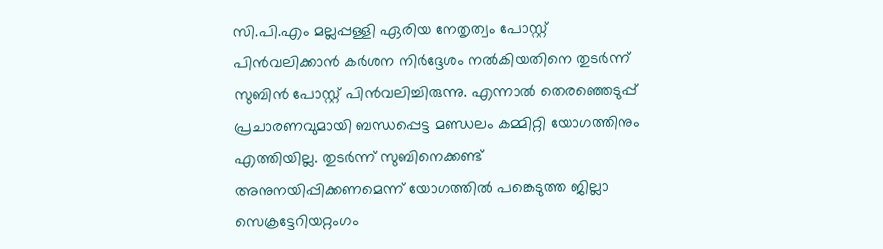സി.പി.എം മല്ലപ്പള്ളി ഏരിയ നേതൃത്വം പോസ്റ്റ് പിന്‍വലിക്കാന്‍ കര്‍ശന നിര്‍ദ്ദേശം നല്‍കിയതിനെ തുടര്‍ന്ന് സുബിന്‍ പോസ്റ്റ് പിന്‍വലിച്ചിരുന്നു. എന്നാല്‍ തെരഞ്ഞെടുപ്പ് പ്രചാരണവുമായി ബന്ധപ്പെട്ട മണ്ഡലം കമ്മിറ്റി യോഗത്തിനും എത്തിയില്ല. തുടര്‍ന്ന് സുബിനെക്കണ്ട് അനുനയിപ്പിക്കണമെന്ന് യോഗത്തില്‍ പങ്കെടുത്ത ജില്ലാ സെക്രട്ടേറിയറ്റംഗം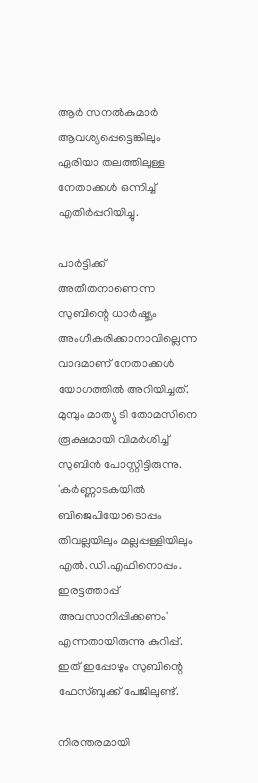ആര്‍ സനല്‍കുമാര്‍ ആവശ്യപ്പെട്ടെങ്കിലും ഏരിയാ തലത്തിലുള്ള നേതാക്കള്‍ ഒന്നിച്ച് എതിര്‍പ്പറിയിച്ചു.

പാര്‍ട്ടിക്ക് അതീതനാണെന്ന സുബിന്റെ ധാര്‍ഷ്ട്യം അംഗീകരിക്കാനാവില്ലെന്ന വാദമാണ് നേതാക്കള്‍ യോഗത്തില്‍ അറിയിച്ചത്. മുമ്പും മാത്യു ടി തോമസിനെ രൂക്ഷമായി വിമര്‍ശിച്ച് സുബിന്‍ പോസ്റ്റിട്ടിരുന്നു. 'കര്‍ണ്ണാടകയില്‍ ബിജെപിയോടൊപ്പം തിവല്ലയിലും മല്ലപ്പള്ളിയിലും എല്‍.ഡി.എഫിനൊപ്പം. ഇരട്ടത്താപ്പ് അവസാനിപ്പിക്കണം' എന്നതായിരുന്നു കുറിപ്പ്. ഇത് ഇപ്പോഴും സുബിന്റെ ഫേസ്ബുക്ക് പേജിലുണ്ട്.

നിരന്തരമായി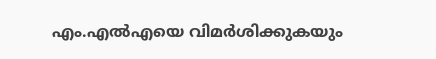എം.എല്‍എയെ വിമര്‍ശിക്കുകയും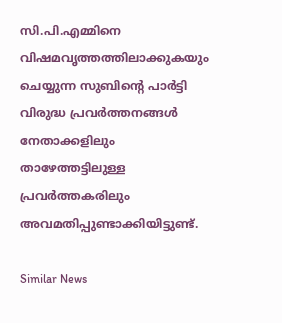സി.പി.എമ്മിനെ വിഷമവൃത്തത്തിലാക്കുകയും ചെയ്യുന്ന സുബിന്റെ പാര്‍ട്ടി വിരുദ്ധ പ്രവര്‍ത്തനങ്ങള്‍ നേതാക്കളിലും താഴേത്തട്ടിലുള്ള പ്രവര്‍ത്തകരിലും അവമതിപ്പുണ്ടാക്കിയിട്ടുണ്ട്.

Similar News